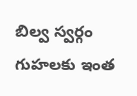బిల్వ స్వర్గం గుహలకు ఇంత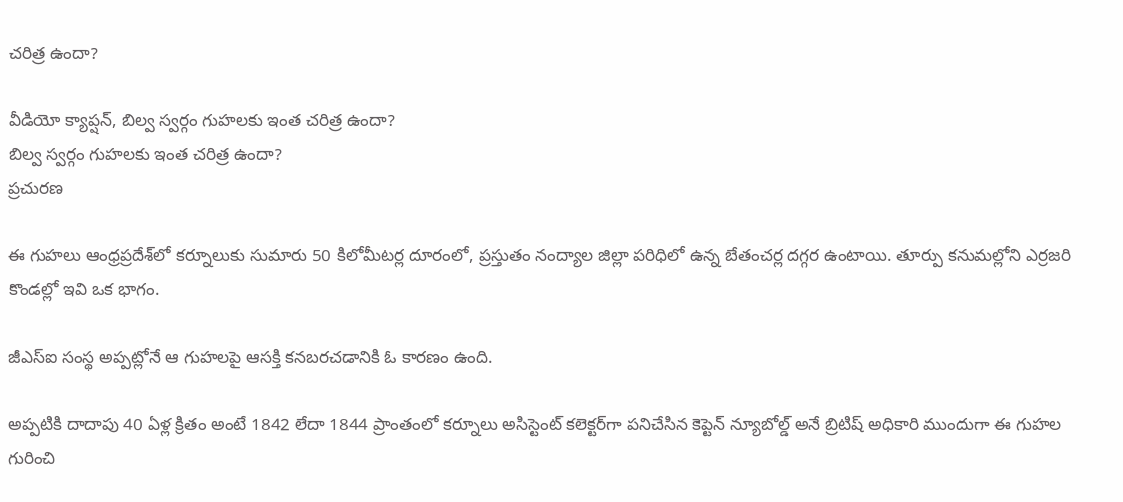చరిత్ర ఉందా?

వీడియో క్యాప్షన్, బిల్వ స్వర్గం గుహలకు ఇంత చరిత్ర ఉందా?
బిల్వ స్వర్గం గుహలకు ఇంత చరిత్ర ఉందా?
ప్రచురణ

ఈ గుహలు ఆంధ్రప్రదేశ్‌లో కర్నూలుకు సుమారు 50 కిలోమీటర్ల దూరంలో, ప్రస్తుతం నంద్యాల జిల్లా పరిధిలో ఉన్న బేతంచర్ల దగ్గర ఉంటాయి. తూర్పు కనుమల్లోని ఎర్రజరి కొండల్లో ఇవి ఒక భాగం.

జీఎస్ఐ సంస్థ అప్పట్లోనే ఆ గుహలపై ఆసక్తి కనబరచడానికి ఓ కారణం ఉంది.

అప్పటికి దాదాపు 40 ఏళ్ల క్రితం అంటే 1842 లేదా 1844 ప్రాంతంలో కర్నూలు అసిస్టెంట్ కలెక్టర్‌గా పనిచేసిన కెప్టెన్ న్యూబోల్డ్ అనే బ్రిటిష్ అధికారి ముందుగా ఈ గుహల గురించి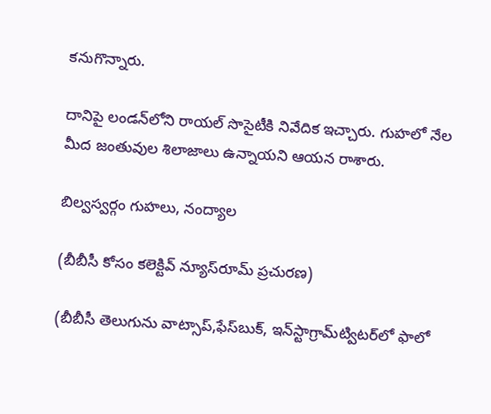కనుగొన్నారు.

దానిపై లండన్‌లోని రాయల్ సొసైటీకి నివేదిక ఇచ్చారు. గుహలో నేల మీద జంతువుల శిలాజాలు ఉన్నాయని ఆయన రాశారు.

బిల్వస్వర్గం గుహలు, నంద్యాల

(బీబీసీ కోసం కలెక్టివ్ న్యూస్‌రూమ్ ప్రచురణ)

(బీబీసీ తెలుగును వాట్సాప్‌,ఫేస్‌బుక్, ఇన్‌స్టాగ్రామ్‌ట్విటర్‌లో ఫాలో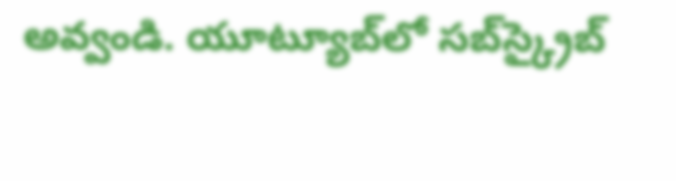అవ్వండి. యూట్యూబ్‌లో సబ్‌స్క్రైబ్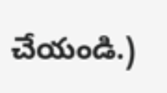చేయండి.)